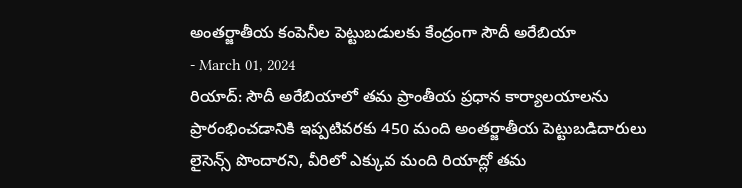అంతర్జాతీయ కంపెనీల పెట్టుబడులకు కేంద్రంగా సౌదీ అరేబియా
- March 01, 2024
రియాద్: సౌదీ అరేబియాలో తమ ప్రాంతీయ ప్రధాన కార్యాలయాలను ప్రారంభించడానికి ఇప్పటివరకు 450 మంది అంతర్జాతీయ పెట్టుబడిదారులు లైసెన్స్ పొందారని, వీరిలో ఎక్కువ మంది రియాద్లో తమ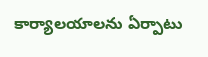కార్యాలయాలను ఏర్పాటు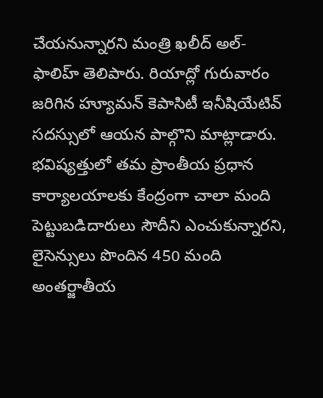చేయనున్నారని మంత్రి ఖలీద్ అల్-ఫాలిహ్ తెలిపారు. రియాద్లో గురువారం జరిగిన హ్యూమన్ కెపాసిటీ ఇనీషియేటివ్ సదస్సులో ఆయన పాల్గొని మాట్లాడారు. భవిష్యత్తులో తమ ప్రాంతీయ ప్రధాన కార్యాలయాలకు కేంద్రంగా చాలా మంది పెట్టుబడిదారులు సౌదీని ఎంచుకున్నారని, లైసెన్సులు పొందిన 450 మంది అంతర్జాతీయ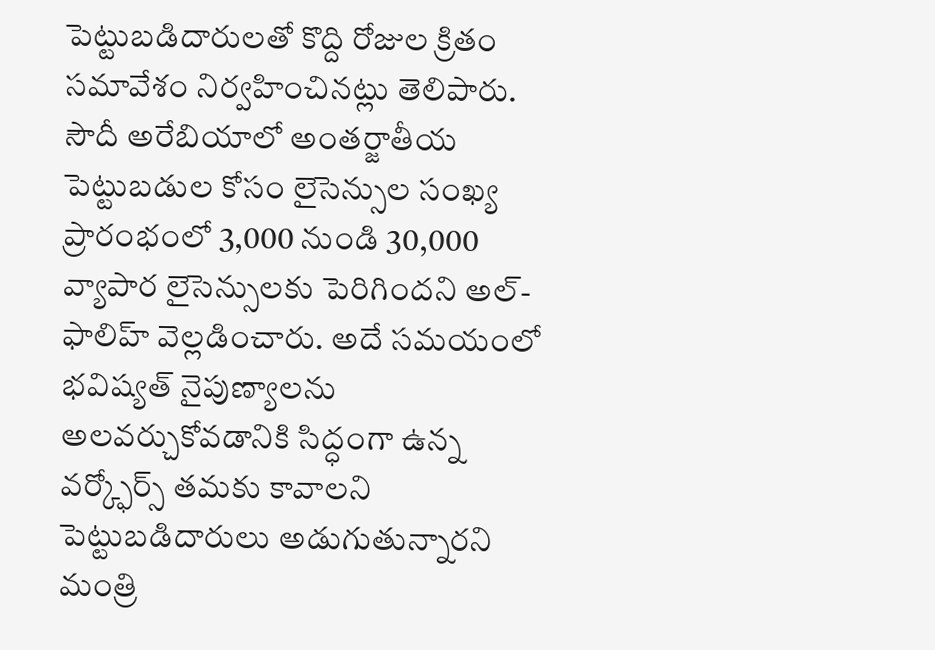పెట్టుబడిదారులతో కొద్ది రోజుల క్రితం సమావేశం నిర్వహించినట్లు తెలిపారు. సౌదీ అరేబియాలో అంతర్జాతీయ పెట్టుబడుల కోసం లైసెన్సుల సంఖ్య ప్రారంభంలో 3,000 నుండి 30,000 వ్యాపార లైసెన్సులకు పెరిగిందని అల్-ఫాలిహ్ వెల్లడించారు. అదే సమయంలో భవిష్యత్ నైపుణ్యాలను అలవర్చుకోవడానికి సిద్ధంగా ఉన్న వర్క్ఫోర్స్ తమకు కావాలని పెట్టుబడిదారులు అడుగుతున్నారని మంత్రి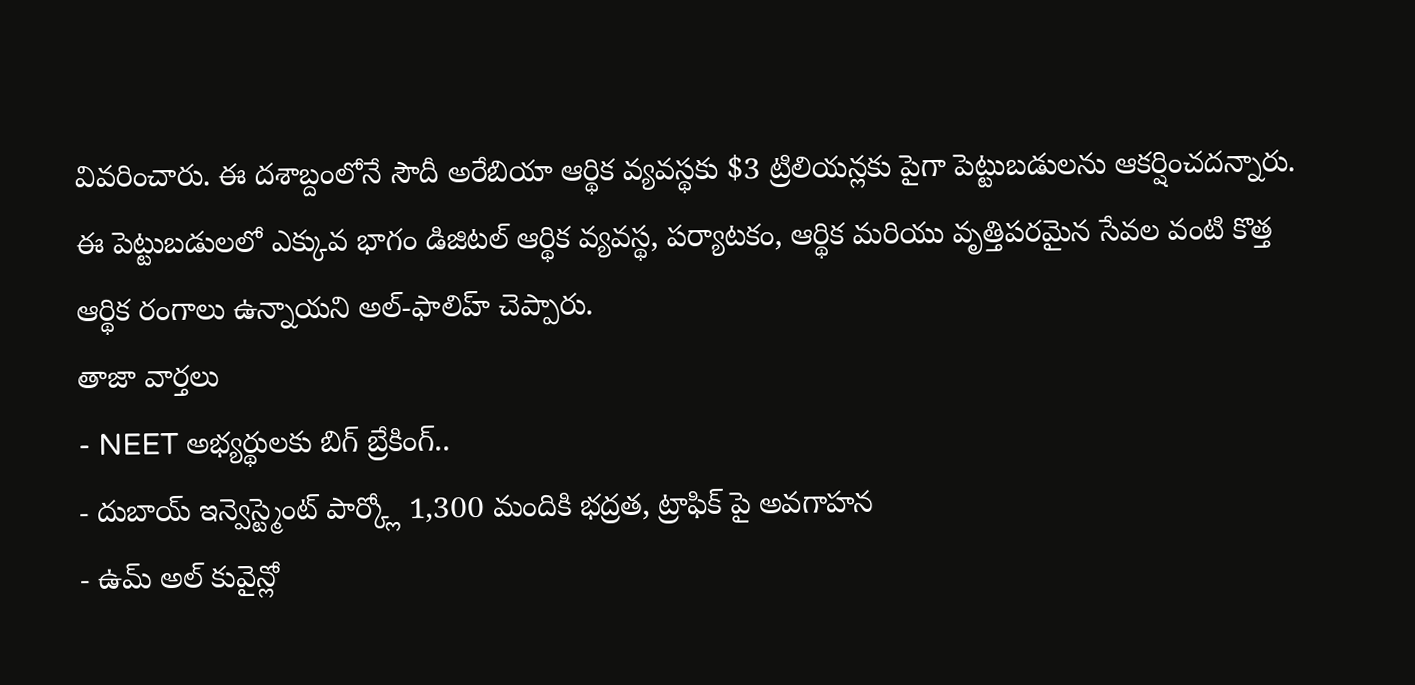వివరించారు. ఈ దశాబ్దంలోనే సౌదీ అరేబియా ఆర్థిక వ్యవస్థకు $3 ట్రిలియన్లకు పైగా పెట్టుబడులను ఆకర్షించదన్నారు. ఈ పెట్టుబడులలో ఎక్కువ భాగం డిజిటల్ ఆర్థిక వ్యవస్థ, పర్యాటకం, ఆర్థిక మరియు వృత్తిపరమైన సేవల వంటి కొత్త ఆర్థిక రంగాలు ఉన్నాయని అల్-ఫాలిహ్ చెప్పారు.
తాజా వార్తలు
- NEET అభ్యర్థులకు బిగ్ బ్రేకింగ్..
- దుబాయ్ ఇన్వెస్ట్మెంట్ పార్క్లో 1,300 మందికి భద్రత, ట్రాఫిక్ పై అవగాహన
- ఉమ్ అల్ కువైన్లో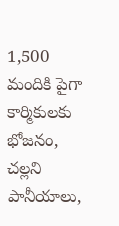1,500 మందికి పైగా కార్మికులకు భోజనం, చల్లని పానీయాలు,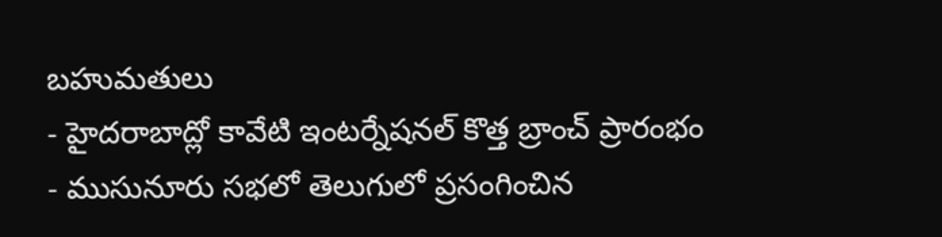బహుమతులు
- హైదరాబాద్లో కావేటి ఇంటర్నేషనల్ కొత్త బ్రాంచ్ ప్రారంభం
- ముసునూరు సభలో తెలుగులో ప్రసంగించిన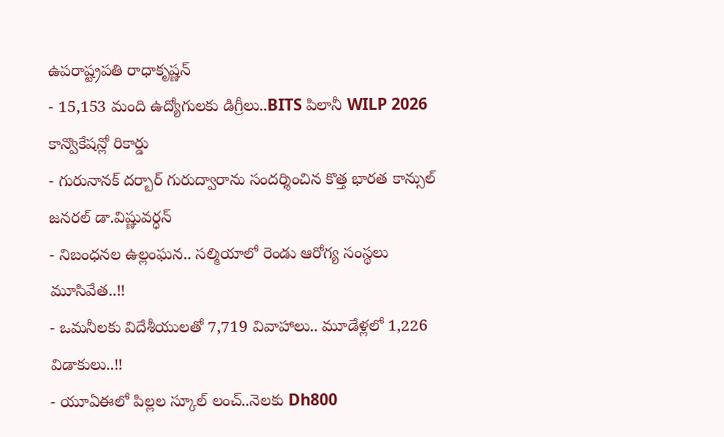ఉపరాష్ట్రపతి రాధాకృష్ణన్
- 15,153 మంది ఉద్యోగులకు డిగ్రీలు..BITS పిలానీ WILP 2026 కాన్వొకేషన్లో రికార్డు
- గురునానక్ దర్బార్ గురుద్వారాను సందర్శించిన కొత్త భారత కాన్సుల్ జనరల్ డా.విష్ణువర్ధన్
- నిబంధనల ఉల్లంఘన.. సల్మియాలో రెండు ఆరోగ్య సంస్థలు మూసివేత..!!
- ఒమనీలకు విదేశీయులతో 7,719 వివాహాలు.. మూడేళ్లలో 1,226 విడాకులు..!!
- యూఏఈలో పిల్లల స్కూల్ లంచ్..నెలకు Dh800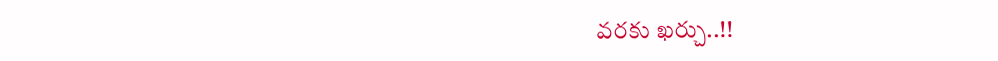వరకు ఖర్చు..!!